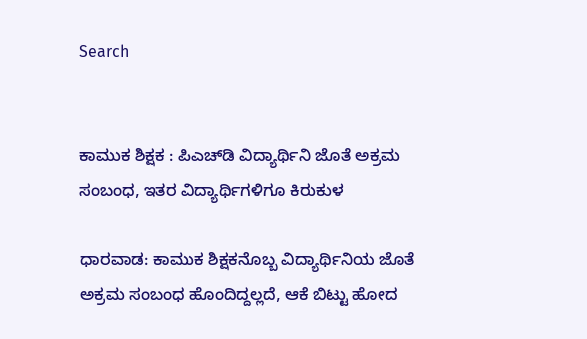Search


ಕಾಮುಕ ಶಿಕ್ಷಕ : ಪಿಎಚ್‌ಡಿ ವಿದ್ಯಾರ್ಥಿನಿ ಜೊತೆ ಅಕ್ರಮ ಸಂಬಂಧ, ಇತರ ವಿದ್ಯಾರ್ಥಿಗಳಿಗೂ ಕಿರುಕುಳ

ಧಾರವಾಡ: ಕಾಮುಕ ಶಿಕ್ಷಕನೊಬ್ಬ ವಿದ್ಯಾರ್ಥಿನಿಯ ಜೊತೆ ಅಕ್ರಮ ಸಂಬಂಧ ಹೊಂದಿದ್ದಲ್ಲದೆ, ಆಕೆ ಬಿಟ್ಟು ಹೋದ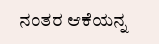ನಂತರ ಆಕೆಯನ್ನ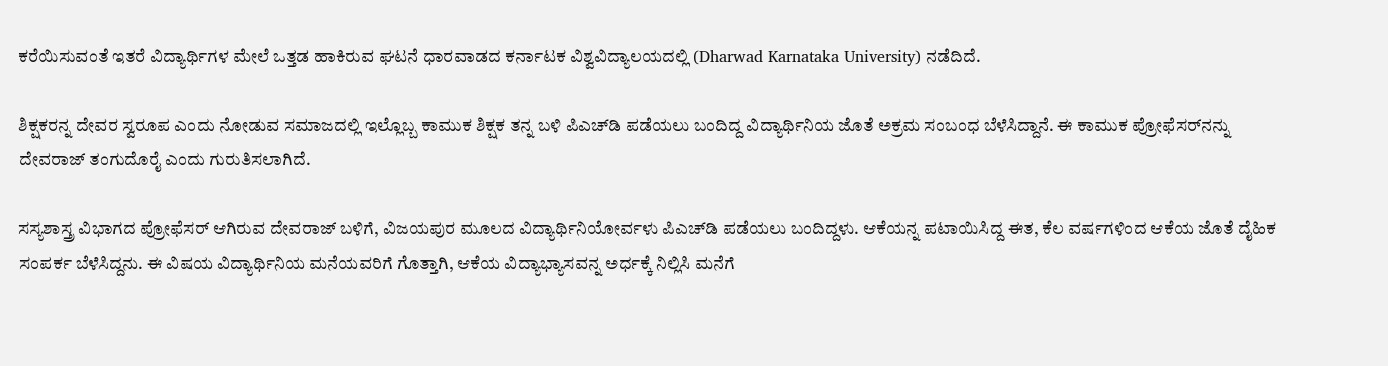ಕರೆಯಿಸುವಂತೆ ಇತರೆ ವಿದ್ಯಾರ್ಥಿಗಳ ಮೇಲೆ ಒತ್ತಡ ಹಾಕಿರುವ ಘಟನೆ ಧಾರವಾಡದ ಕರ್ನಾಟಕ ವಿಶ್ವವಿದ್ಯಾಲಯದಲ್ಲಿ (Dharwad Karnataka University) ನಡೆದಿದೆ.

ಶಿಕ್ಷಕರನ್ನ ದೇವರ ಸ್ವರೂಪ ಎಂದು ನೋಡುವ ಸಮಾಜದಲ್ಲಿ ಇಲ್ಲೊಬ್ಬ ಕಾಮುಕ ಶಿಕ್ಷಕ ತನ್ನ ಬಳಿ ಪಿಎಚ್‌ಡಿ ಪಡೆಯಲು ಬಂದಿದ್ದ ವಿದ್ಯಾರ್ಥಿನಿಯ ಜೊತೆ ಅಕ್ರಮ ಸಂಬಂಧ ಬೆಳೆಸಿದ್ದಾನೆ. ಈ ಕಾಮುಕ ಪ್ರೋಫೆಸರ್‌ನನ್ನು ದೇವರಾಜ್‌ ತಂಗುದೊರೈ ಎಂದು ಗುರುತಿಸಲಾಗಿದೆ.

ಸಸ್ಯಶಾಸ್ತ್ರ ವಿಭಾಗದ ಪ್ರೋಫೆಸರ್‌ ಆಗಿರುವ ದೇವರಾಜ್‌ ಬಳಿಗೆ, ವಿಜಯಪುರ ಮೂಲದ ವಿದ್ಯಾರ್ಥಿನಿಯೋರ್ವಳು ಪಿಎಚ್‌ಡಿ ಪಡೆಯಲು ಬಂದಿದ್ದಳು. ಆಕೆಯನ್ನ ಪಟಾಯಿಸಿದ್ದ ಈತ, ಕೆಲ ವರ್ಷಗಳಿಂದ ಆಕೆಯ ಜೊತೆ ದೈಹಿಕ ಸಂಪರ್ಕ ಬೆಳೆಸಿದ್ದನು. ಈ ವಿಷಯ ವಿದ್ಯಾರ್ಥಿನಿಯ ಮನೆಯವರಿಗೆ ಗೊತ್ತಾಗಿ, ಆಕೆಯ ವಿದ್ಯಾಭ್ಯಾಸವನ್ನ ಅರ್ಧಕ್ಕೆ ನಿಲ್ಲಿಸಿ ಮನೆಗೆ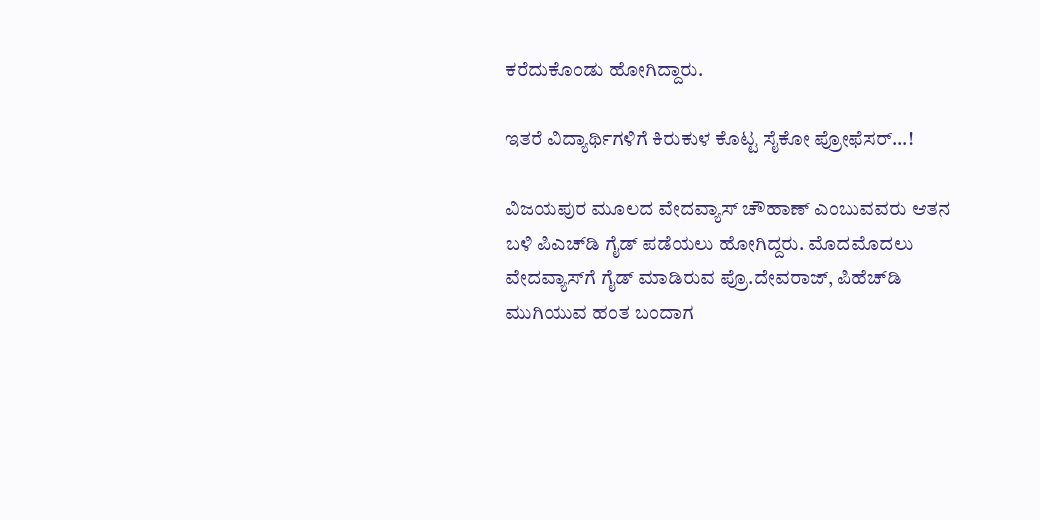ಕರೆದುಕೊಂಡು ಹೋಗಿದ್ದಾರು.

ಇತರೆ ವಿದ್ಯಾರ್ಥಿಗಳಿಗೆ ಕಿರುಕುಳ ಕೊಟ್ಟ ಸೈಕೋ ಪ್ರೋಫೆಸರ್‌...!

ವಿಜಯಪುರ ಮೂಲದ ವೇದವ್ಯಾಸ್ ಚೌಹಾಣ್ ಎಂಬುವವರು ಆತನ ಬಳಿ ಪಿಎಚ್‌ಡಿ ಗೈಡ್ ಪಡೆಯಲು ಹೋಗಿದ್ದರು. ಮೊದಮೊದಲು ವೇದವ್ಯಾಸ್‌ಗೆ ಗೈಡ್ ಮಾಡಿರುವ ಪ್ರೊ.ದೇವರಾಜ್, ಪಿಹೆಚ್‌ಡಿ ಮುಗಿಯುವ ಹಂತ ಬಂದಾಗ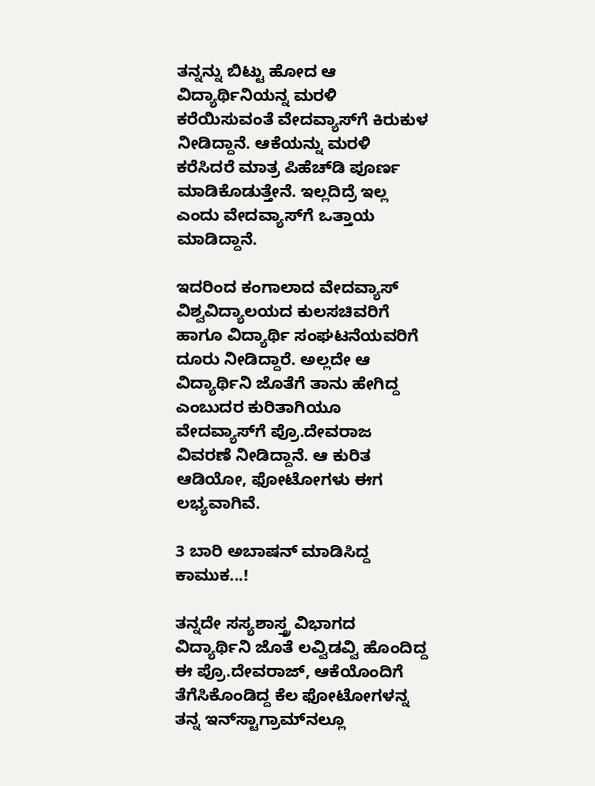ತನ್ನನ್ನು ಬಿಟ್ಟು ಹೋದ ಆ ವಿದ್ಯಾರ್ಥಿನಿಯನ್ನ ಮರಳಿ ಕರೆಯಿಸುವಂತೆ ವೇದವ್ಯಾಸ್‌ಗೆ ಕಿರುಕುಳ ನೀಡಿದ್ದಾನೆ. ಆಕೆಯನ್ನು ಮರಳಿ ಕರೆಸಿದರೆ ಮಾತ್ರ ಪಿಹೆಚ್‌ಡಿ ಪೂರ್ಣ ಮಾಡಿಕೊಡುತ್ತೇನೆ. ಇಲ್ಲದಿದ್ರೆ ಇಲ್ಲ ಎಂದು ವೇದವ್ಯಾಸ್‌ಗೆ ಒತ್ತಾಯ ಮಾಡಿದ್ದಾನೆ.

ಇದರಿಂದ ಕಂಗಾಲಾದ ವೇದವ್ಯಾಸ್ ವಿಶ್ವವಿದ್ಯಾಲಯದ ಕುಲಸಚಿವರಿಗೆ ಹಾಗೂ ವಿದ್ಯಾರ್ಥಿ ಸಂಘಟನೆಯವರಿಗೆ ದೂರು ನೀಡಿದ್ದಾರೆ. ಅಲ್ಲದೇ ಆ ವಿದ್ಯಾರ್ಥಿನಿ ಜೊತೆಗೆ ತಾನು ಹೇಗಿದ್ದ ಎಂಬುದರ ಕುರಿತಾಗಿಯೂ ವೇದವ್ಯಾಸ್‌ಗೆ ಪ್ರೊ.ದೇವರಾಜ ವಿವರಣೆ ನೀಡಿದ್ದಾನೆ. ಆ ಕುರಿತ ಆಡಿಯೋ, ಫೋಟೋಗಳು ಈಗ ಲಭ್ಯವಾಗಿವೆ.

3 ಬಾರಿ ಅಬಾಷನ್‌ ಮಾಡಿಸಿದ್ದ ಕಾಮುಕ...!

ತನ್ನದೇ ಸಸ್ಯಶಾಸ್ತ್ರ ವಿಭಾಗದ ವಿದ್ಯಾರ್ಥಿನಿ ಜೊತೆ ಲವ್ವಿಡವ್ವಿ ಹೊಂದಿದ್ದ ಈ ಪ್ರೊ.ದೇವರಾಜ್, ಆಕೆಯೊಂದಿಗೆ ತೆಗೆಸಿಕೊಂಡಿದ್ದ ಕೆಲ ಫೋಟೋಗಳನ್ನ ತನ್ನ ಇನ್‌ಸ್ಟಾಗ್ರಾಮ್‌ನಲ್ಲೂ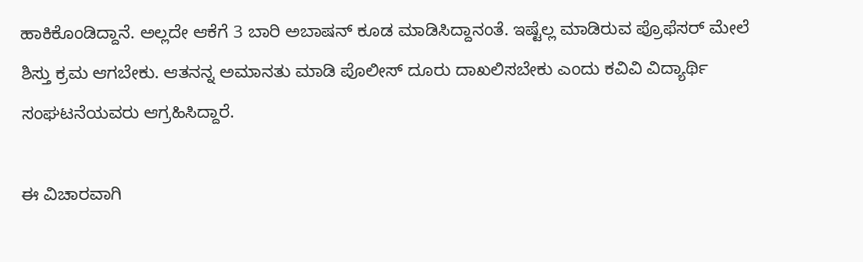ಹಾಕಿಕೊಂಡಿದ್ದಾನೆ. ಅಲ್ಲದೇ ಆಕೆಗೆ 3 ಬಾರಿ ಅಬಾಷನ್ ಕೂಡ ಮಾಡಿಸಿದ್ದಾನಂತೆ. ಇಷ್ಟೆಲ್ಲ ಮಾಡಿರುವ ಪ್ರೊಫೆಸರ್ ಮೇಲೆ ಶಿಸ್ತು ಕ್ರಮ ಆಗಬೇಕು. ಆತನನ್ನ ಅಮಾನತು ಮಾಡಿ ಪೊಲೀಸ್ ದೂರು ದಾಖಲಿಸಬೇಕು ಎಂದು ಕವಿವಿ ವಿದ್ಯಾರ್ಥಿ ಸಂಘಟನೆಯವರು ಆಗ್ರಹಿಸಿದ್ದಾರೆ.

ಈ ವಿಚಾರವಾಗಿ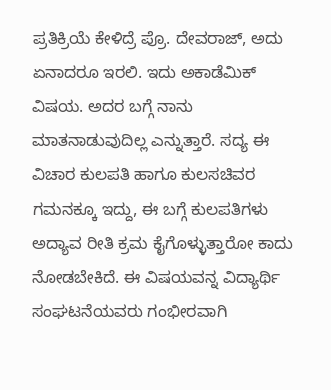ಪ್ರತಿಕ್ರಿಯೆ ಕೇಳಿದ್ರೆ ಪ್ರೊ. ದೇವರಾಜ್, ಅದು ಏನಾದರೂ ಇರಲಿ. ಇದು ಅಕಾಡೆಮಿಕ್ ವಿಷಯ. ಅದರ ಬಗ್ಗೆ ನಾನು ಮಾತನಾಡುವುದಿಲ್ಲ ಎನ್ನುತ್ತಾರೆ. ಸದ್ಯ ಈ ವಿಚಾರ ಕುಲಪತಿ ಹಾಗೂ ಕುಲಸಚಿವರ ಗಮನಕ್ಕೂ ಇದ್ದು, ಈ ಬಗ್ಗೆ ಕುಲಪತಿಗಳು ಅದ್ಯಾವ ರೀತಿ ಕ್ರಮ ಕೈಗೊಳ್ಳುತ್ತಾರೋ ಕಾದು ನೋಡಬೇಕಿದೆ. ಈ ವಿಷಯವನ್ನ ವಿದ್ಯಾರ್ಥಿ ಸಂಘಟನೆಯವರು ಗಂಭೀರವಾಗಿ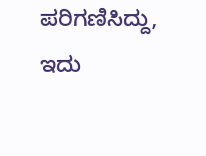ಪರಿಗಣಿಸಿದ್ದು, ಇದು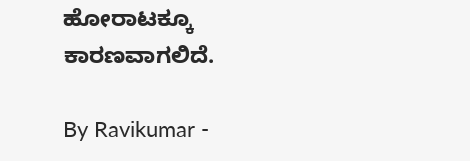ಹೋರಾಟಕ್ಕೂ ಕಾರಣವಾಗಲಿದೆ.

By Ravikumar -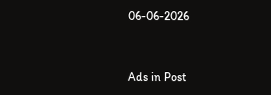06-06-2026


Ads in Post